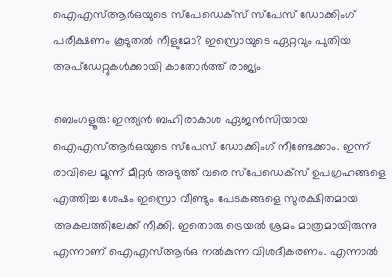ഐഎസ്ആര്‍ഒയുടെ സ്പേഡെക്സ് സ്പേസ് ഡോക്കിംഗ് പരീക്ഷണം കൂടുതല്‍ നീളുമോ? ഇസ്രൊയുടെ ഏറ്റവും പുതിയ അപ്‌ഡേറ്റുകള്‍ക്കായി കാതോര്‍ത്ത് രാജ്യം

ബെംഗളൂരു: ഇന്ത്യന്‍ ബഹിരാകാശ ഏജന്‍സിയായ ഐഎസ്ആര്‍ഒയുടെ സ്പേസ് ഡോക്കിംഗ് നീണ്ടേക്കാം. ഇന്ന് രാവിലെ മൂന്ന് മീറ്റര്‍ അടുത്ത് വരെ സ്പേഡെക്സ് ഉപഗ്രഹങ്ങളെ എത്തിച്ച ശേഷം ഇസ്രൊ വീണ്ടും പേടകങ്ങളെ സുരക്ഷിതമായ അകലത്തിലേക്ക് നീക്കി. ഇതൊരു ട്രെയല്‍ ശ്രമം മാത്രമായിരുന്നു എന്നാണ് ഐഎസ്ആര്‍ഒ നല്‍കുന്ന വിശദീകരണം. എന്നാല്‍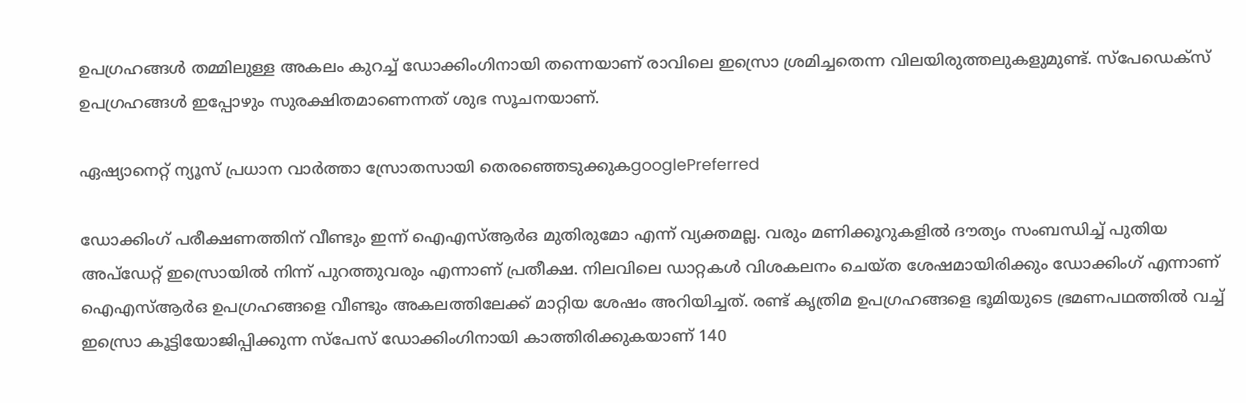ഉപഗ്രഹങ്ങള്‍ തമ്മിലുള്ള അകലം കുറച്ച് ഡോക്കിംഗിനായി തന്നെയാണ് രാവിലെ ഇസ്രൊ ശ്രമിച്ചതെന്ന വിലയിരുത്തലുകളുമുണ്ട്. സ്പേഡെക്സ് ഉപഗ്രഹങ്ങള്‍ ഇപ്പോഴും സുരക്ഷിതമാണെന്നത് ശുഭ സൂചനയാണ്.

ഏഷ്യാനെറ്റ് ന്യൂസ് പ്രധാന വാർത്താ സ്രോതസായി തെരഞ്ഞെടുക്കുകgooglePreferred

ഡോക്കിംഗ് പരീക്ഷണത്തിന് വീണ്ടും ഇന്ന് ഐഎസ്ആര്‍ഒ മുതിരുമോ എന്ന് വ്യക്തമല്ല. വരും മണിക്കൂറുകളില്‍ ദൗത്യം സംബന്ധിച്ച് പുതിയ അപ്‌ഡേറ്റ് ഇസ്രൊയില്‍ നിന്ന് പുറത്തുവരും എന്നാണ് പ്രതീക്ഷ. നിലവിലെ ഡാറ്റകള്‍ വിശകലനം ചെയ്ത ശേഷമായിരിക്കും ഡോക്കിംഗ് എന്നാണ് ഐഎസ്ആര്‍ഒ ഉപഗ്രഹങ്ങളെ വീണ്ടും അകലത്തിലേക്ക് മാറ്റിയ ശേഷം അറിയിച്ചത്. രണ്ട് കൃത്രിമ ഉപഗ്രഹങ്ങളെ ഭൂമിയുടെ ഭ്രമണപഥത്തിൽ വച്ച് ഇസ്രൊ കൂട്ടിയോജിപ്പിക്കുന്ന സ്പേസ് ഡോക്കിംഗിനായി കാത്തിരിക്കുകയാണ് 140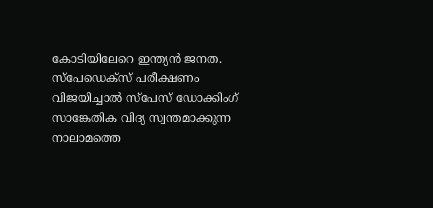കോടിയിലേറെ ഇന്ത്യന്‍ ജനത. സ്പേഡെക്സ് പരീക്ഷണം വിജയിച്ചാൽ സ്പേസ് ഡോക്കിംഗ് സാങ്കേതിക വിദ്യ സ്വന്തമാക്കുന്ന നാലാമത്തെ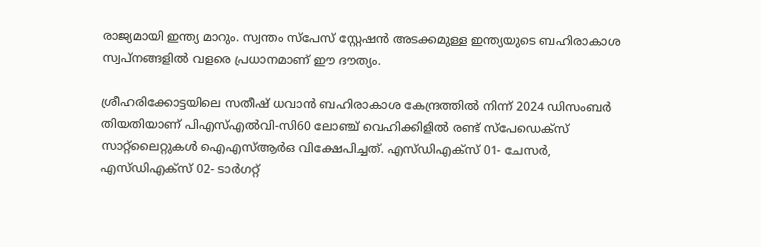രാജ്യമായി ഇന്ത്യ മാറും. സ്വന്തം സ്പേസ് സ്റ്റേഷൻ അടക്കമുള്ള ഇന്ത്യയുടെ ബഹിരാകാശ സ്വപ്നങ്ങളിൽ വളരെ പ്രധാനമാണ് ഈ ദൗത്യം.

ശ്രീഹരിക്കോട്ടയിലെ സതീഷ് ധവാന്‍ ബഹിരാകാശ കേന്ദ്രത്തില്‍ നിന്ന് 2024 ഡിസംബര്‍ തിയതിയാണ് പിഎസ്എല്‍വി-സി60 ലോഞ്ച് വെഹിക്കിളില്‍ രണ്ട് സ്പേഡെക്സ് സാറ്റ്‌ലൈറ്റുകള്‍ ഐഎസ്ആര്‍ഒ വിക്ഷേപിച്ചത്. എസ്‌ഡിഎക്സ് 01- ചേസർ, എസ്ഡിഎക്സ് 02- ടാർഗറ്റ്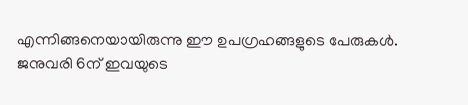എന്നിങ്ങനെയായിരുന്നു ഈ ഉപഗ്രഹങ്ങളുടെ പേരുകള്‍. ജനുവരി 6ന് ഇവയുടെ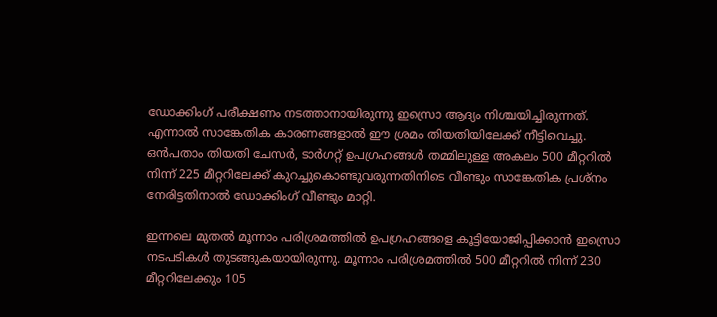ഡോക്കിംഗ് പരീക്ഷണം നടത്താനായിരുന്നു ഇസ്രൊ ആദ്യം നിശ്ചയിച്ചിരുന്നത്. എന്നാല്‍ സാങ്കേതിക കാരണങ്ങളാല്‍ ഈ ശ്രമം തിയതിയിലേക്ക് നീട്ടിവെച്ചു. ഒന്‍പതാം തിയതി ചേസര്‍, ടാര്‍ഗറ്റ് ഉപഗ്രഹങ്ങള്‍ തമ്മിലുള്ള അകലം 500 മീറ്ററില്‍ നിന്ന് 225 മീറ്ററിലേക്ക് കുറച്ചുകൊണ്ടുവരുന്നതിനിടെ വീണ്ടും സാങ്കേതിക പ്രശ്‌നം നേരിട്ടതിനാല്‍ ഡോക്കിംഗ് വീണ്ടും മാറ്റി.

ഇന്നലെ മുതല്‍ മൂന്നാം പരിശ്രമത്തില്‍ ഉപഗ്രഹങ്ങളെ കൂട്ടിയോജിപ്പിക്കാന്‍ ഇസ്രൊ നടപടികള്‍ തുടങ്ങുകയായിരുന്നു. മൂന്നാം പരിശ്രമത്തില്‍ 500 മീറ്ററില്‍ നിന്ന് 230 മീറ്ററിലേക്കും 105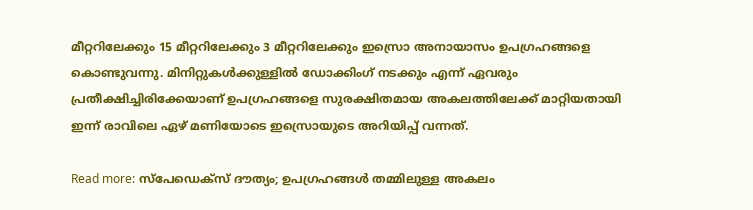മീറ്ററിലേക്കും 15 മീറ്ററിലേക്കും 3 മീറ്ററിലേക്കും ഇസ്രൊ അനായാസം ഉപഗ്രഹങ്ങളെ കൊണ്ടുവന്നു. മിനിറ്റുകള്‍ക്കുള്ളില്‍ ഡോക്കിംഗ് നടക്കും എന്ന് ഏവരും പ്രതീക്ഷിച്ചിരിക്കേയാണ് ഉപഗ്രഹങ്ങളെ സുരക്ഷിതമായ അകലത്തിലേക്ക് മാറ്റിയതായി ഇന്ന് രാവിലെ ഏഴ് മണിയോടെ ഇസ്രൊയുടെ അറിയിപ്പ് വന്നത്.

Read more: സ്പേഡെക്സ് ദൗത്യം; ഉപഗ്രഹങ്ങള്‍ തമ്മിലുള്ള അകലം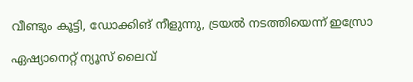വീണ്ടും കൂട്ടി, ഡോക്കിങ് നീളുന്നു, ട്രയൽ നടത്തിയെന്ന് ഇസ്രോ

ഏഷ്യാനെറ്റ് ന്യൂസ് ലൈവ്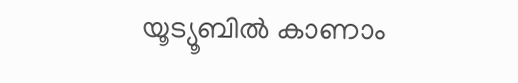യൂട്യൂബിൽ കാണാം